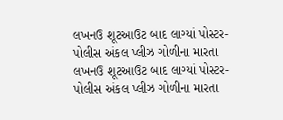લખનઉ શૂટઆઉટ બાદ લાગ્યાં પોસ્ટર- પોલીસ અંકલ પ્લીઝ ગોળીના મારતા
લખનઉ શૂટઆઉટ બાદ લાગ્યાં પોસ્ટર- પોલીસ અંકલ પ્લીઝ ગોળીના મારતા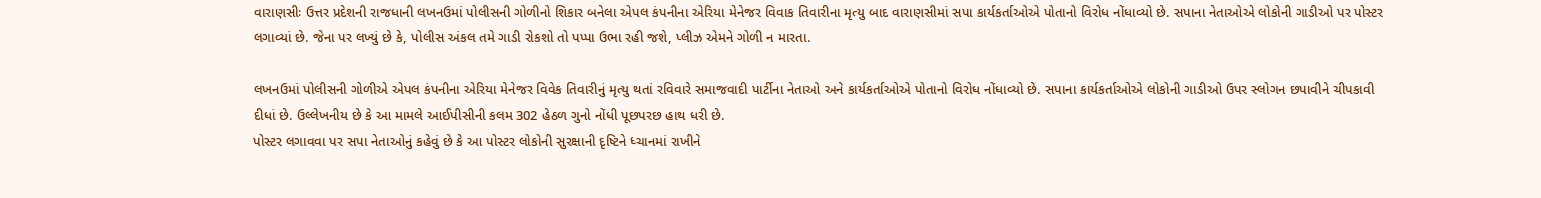વારાણસીઃ ઉત્તર પ્રદેશની રાજધાની લખનઉમાં પોલીસની ગોળીનો શિકાર બનેલા એપલ કંપનીના એરિયા મેનેજર વિવાક તિવારીના મૃત્યુ બાદ વારાણસીમાં સપા કાર્યકર્તાઓએ પોતાનો વિરોધ નોંધાવ્યો છે. સપાના નેતાઓએ લોકોની ગાડીઓ પર પોસ્ટર લગાવ્યાં છે. જેના પર લખ્યું છે કે, પોલીસ અંકલ તમે ગાડી રોકશો તો પપ્પા ઉભા રહી જશે, પ્લીઝ એમને ગોળી ન મારતા.

લખનઉમાં પોલીસની ગોળીએ એપલ કંપનીના એરિયા મેનેજર વિવેક તિવારીનું મૃત્યુ થતાં રવિવારે સમાજવાદી પાર્ટીના નેતાઓ અને કાર્યકર્તાઓએ પોતાનો વિરોધ નોંધાવ્યો છે. સપાના કાર્યકર્તાઓએ લોકોની ગાડીઓ ઉપર સ્લોગન છપાવીને ચીપકાવી દીધાં છે. ઉલ્લેખનીય છે કે આ મામલે આઈપીસીની કલમ 302 હેઠળ ગુનો નોંધી પૂછપરછ હાથ ધરી છે.
પોસ્ટર લગાવવા પર સપા નેતાઓનું કહેવું છે કે આ પોસ્ટર લોકોની સુરક્ષાની દૃષ્ટિને ધ્ચાનમાં રાખીને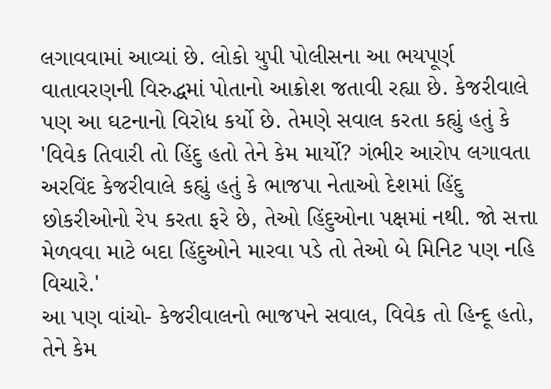લગાવવામાં આવ્યાં છે. લોકો યુપી પોલીસના આ ભયપૂર્ણ વાતાવરણની વિરુદ્ધમાં પોતાનો આક્રોશ જતાવી રહ્યા છે. કેજરીવાલે પણ આ ઘટનાનો વિરોધ કર્યો છે. તેમણે સવાલ કરતા કહ્યું હતું કે 'વિવેક તિવારી તો હિંદુ હતો તેને કેમ માર્યો? ગંભીર આરોપ લગાવતા અરવિંદ કેજરીવાલે કહ્યું હતું કે ભાજપા નેતાઓ દેશમાં હિંદુ છોકરીઓનો રેપ કરતા ફરે છે, તેઓ હિંદુઓના પક્ષમાં નથી. જો સત્તા મેળવવા માટે બદા હિંદુઓને મારવા પડે તો તેઓ બે મિનિટ પણ નહિ વિચારે.'
આ પણ વાંચો- કેજરીવાલનો ભાજપને સવાલ, વિવેક તો હિન્દૂ હતો, તેને કેમ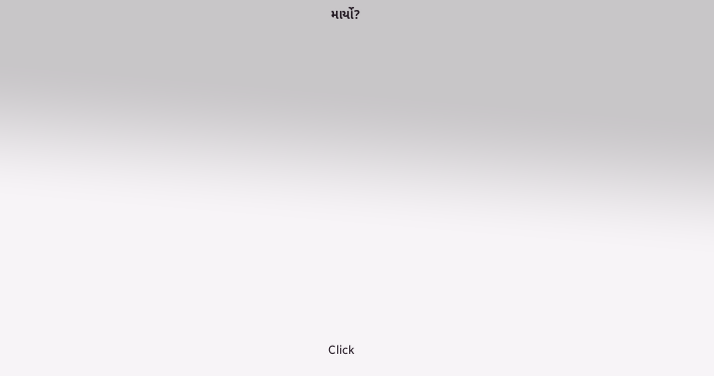માર્યો?












Click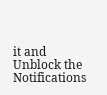it and Unblock the Notifications